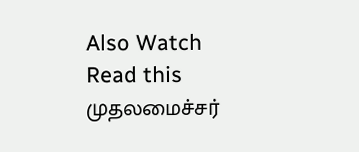Also Watch
Read this
முதலமைச்சர்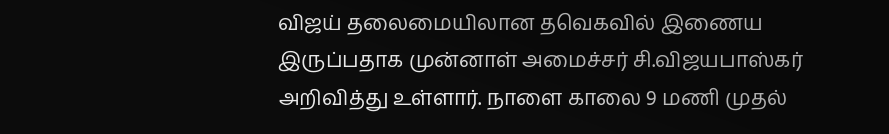விஜய் தலைமையிலான தவெகவில் இணைய இருப்பதாக முன்னாள் அமைச்சர் சி.விஜயபாஸ்கர் அறிவித்து உள்ளார். நாளை காலை 9 மணி முதல்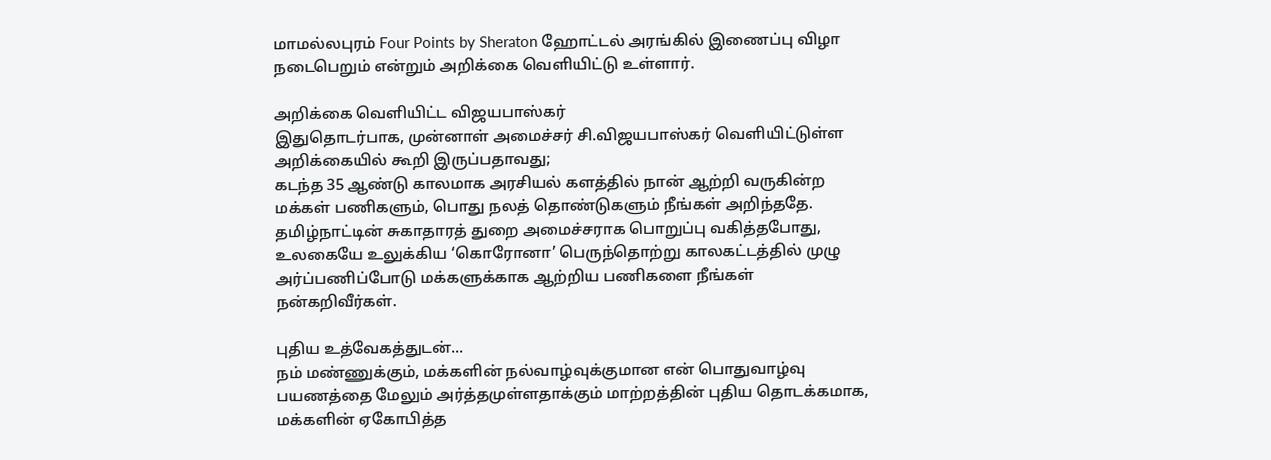மாமல்லபுரம் Four Points by Sheraton ஹோட்டல் அரங்கில் இணைப்பு விழா நடைபெறும் என்றும் அறிக்கை வெளியிட்டு உள்ளார்.

அறிக்கை வெளியிட்ட விஜயபாஸ்கர்
இதுதொடர்பாக, முன்னாள் அமைச்சர் சி.விஜயபாஸ்கர் வெளியிட்டுள்ள அறிக்கையில் கூறி இருப்பதாவது;
கடந்த 35 ஆண்டு காலமாக அரசியல் களத்தில் நான் ஆற்றி வருகின்ற மக்கள் பணிகளும், பொது நலத் தொண்டுகளும் நீங்கள் அறிந்ததே. தமிழ்நாட்டின் சுகாதாரத் துறை அமைச்சராக பொறுப்பு வகித்தபோது, உலகையே உலுக்கிய ‘கொரோனா’ பெருந்தொற்று காலகட்டத்தில் முழு அர்ப்பணிப்போடு மக்களுக்காக ஆற்றிய பணிகளை நீங்கள் நன்கறிவீர்கள்.

புதிய உத்வேகத்துடன்...
நம் மண்ணுக்கும், மக்களின் நல்வாழ்வுக்குமான என் பொதுவாழ்வு பயணத்தை மேலும் அர்த்தமுள்ளதாக்கும் மாற்றத்தின் புதிய தொடக்கமாக, மக்களின் ஏகோபித்த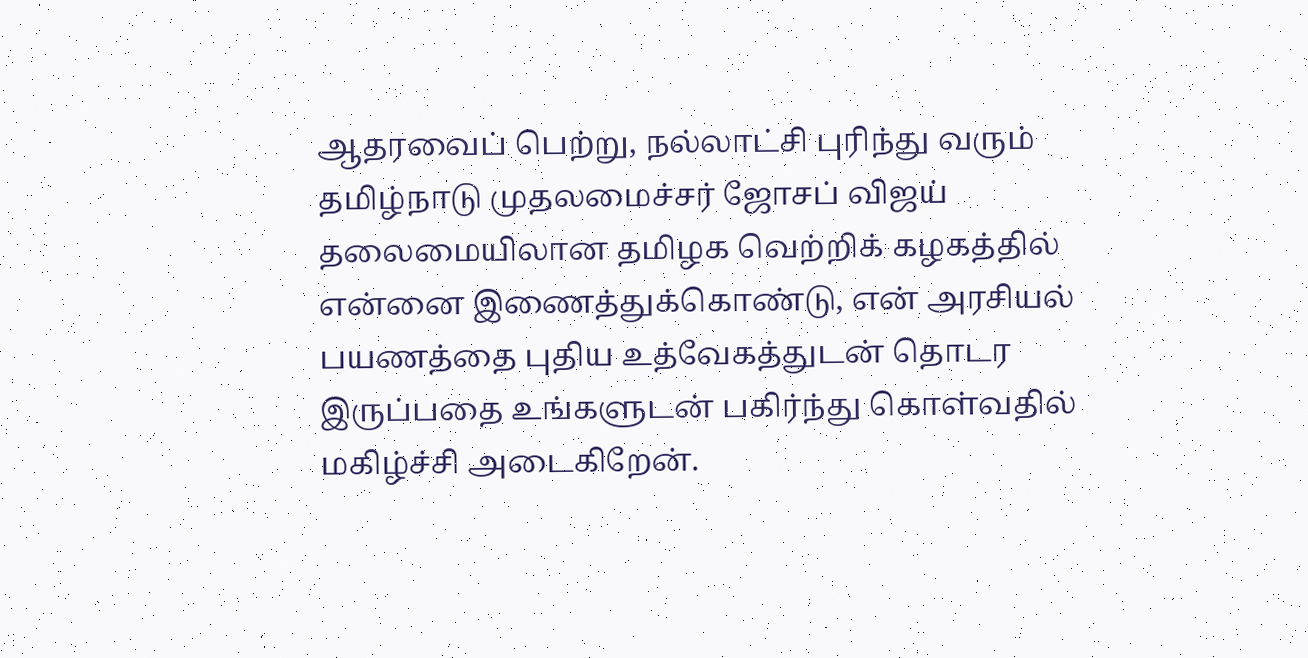ஆதரவைப் பெற்று, நல்லாட்சி புரிந்து வரும் தமிழ்நாடு முதலமைச்சர் ஜோசப் விஜய் தலைமையிலான தமிழக வெற்றிக் கழகத்தில் என்னை இணைத்துக்கொண்டு, என் அரசியல் பயணத்தை புதிய உத்வேகத்துடன் தொடர இருப்பதை உங்களுடன் பகிர்ந்து கொள்வதில் மகிழ்ச்சி அடைகிறேன்.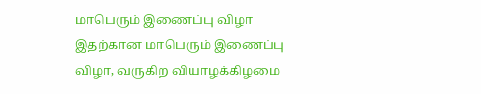மாபெரும் இணைப்பு விழா
இதற்கான மாபெரும் இணைப்பு விழா, வருகிற வியாழக்கிழமை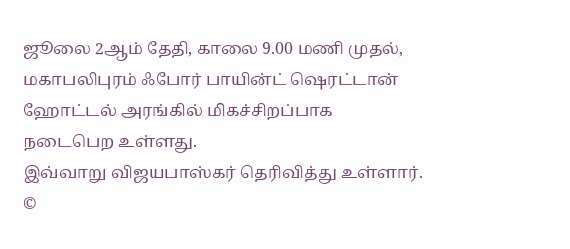ஜூலை 2ஆம் தேதி, காலை 9.00 மணி முதல், மகாபலிபுரம் ஃபோர் பாயின்ட் ஷெரட்டான் ஹோட்டல் அரங்கில் மிகச்சிறப்பாக நடைபெற உள்ளது.
இவ்வாறு விஜயபாஸ்கர் தெரிவித்து உள்ளார்.
©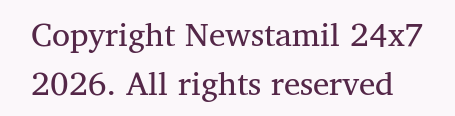Copyright Newstamil 24x7 2026. All rights reserved